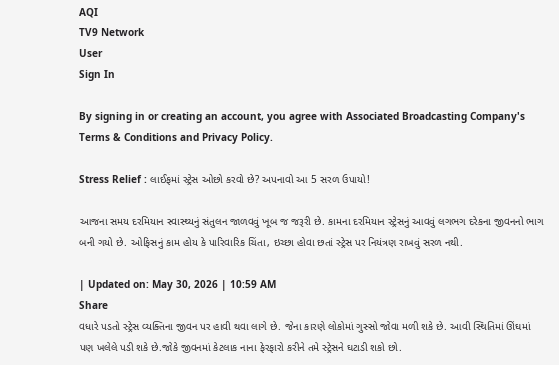AQI
TV9 Network
User
Sign In

By signing in or creating an account, you agree with Associated Broadcasting Company's Terms & Conditions and Privacy Policy.

Stress Relief : લાઈફમાં સ્ટ્રેસ ઓછો કરવો છે? અપનાવો આ 5 સરળ ઉપાયો!

આજના સમય દરમિયાન સ્વાસ્થ્યનું સંતુલન જાળવવું ખૂબ જ જરૂરી છે. કામના દરમિયાન સ્ટ્રેસનું આવવું લગભગ દરેકના જીવનનો ભાગ બની ગયો છે. ઓફિસનું કામ હોય કે પારિવારિક ચિંતા, ઇચ્છા હોવા છતાં સ્ટ્રેસ પર નિયંત્રણ રાખવું સરળ નથી.

| Updated on: May 30, 2026 | 10:59 AM
Share
વધારે પડતો સ્ટ્રેસ વ્યક્તિના જીવન પર હાવી થવા લાગે છે. જેના કારણે લોકોમાં ગુસ્સો જોવા મળી શકે છે. આવી સ્થિતિમાં ઊંઘમાં પણ ખલેલે પડી શકે છે.જોકે જીવનમાં કેટલાક નાના ફેરફારો કરીને તમે સ્ટ્રેસને ઘટાડી શકો છો.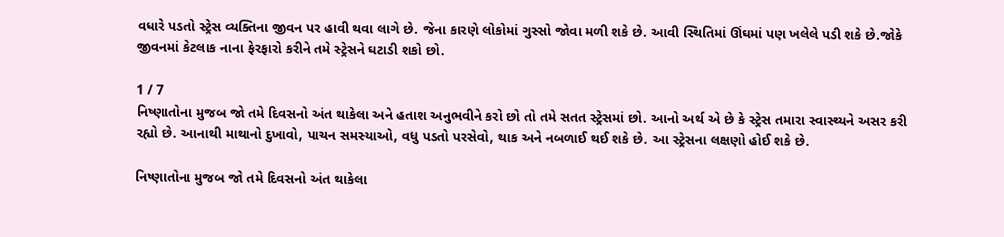વધારે પડતો સ્ટ્રેસ વ્યક્તિના જીવન પર હાવી થવા લાગે છે. જેના કારણે લોકોમાં ગુસ્સો જોવા મળી શકે છે. આવી સ્થિતિમાં ઊંઘમાં પણ ખલેલે પડી શકે છે.જોકે જીવનમાં કેટલાક નાના ફેરફારો કરીને તમે સ્ટ્રેસને ઘટાડી શકો છો.

1 / 7
નિષ્ણાતોના મુજબ જો તમે દિવસનો અંત થાકેલા અને હતાશ અનુભવીને કરો છો તો તમે સતત સ્ટ્રેસમાં છો. આનો અર્થ એ છે કે સ્ટ્રેસ તમારા સ્વાસ્થ્યને અસર કરી રહ્યો છે. આનાથી માથાનો દુખાવો, પાચન સમસ્યાઓ, વધુ પડતો પરસેવો, થાક અને નબળાઈ થઈ શકે છે. આ સ્ટ્રેસના લક્ષણો હોઈ શકે છે.

નિષ્ણાતોના મુજબ જો તમે દિવસનો અંત થાકેલા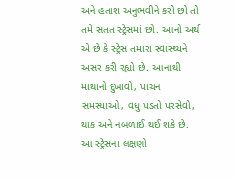અને હતાશ અનુભવીને કરો છો તો તમે સતત સ્ટ્રેસમાં છો. આનો અર્થ એ છે કે સ્ટ્રેસ તમારા સ્વાસ્થ્યને અસર કરી રહ્યો છે. આનાથી માથાનો દુખાવો, પાચન સમસ્યાઓ, વધુ પડતો પરસેવો, થાક અને નબળાઈ થઈ શકે છે. આ સ્ટ્રેસના લક્ષણો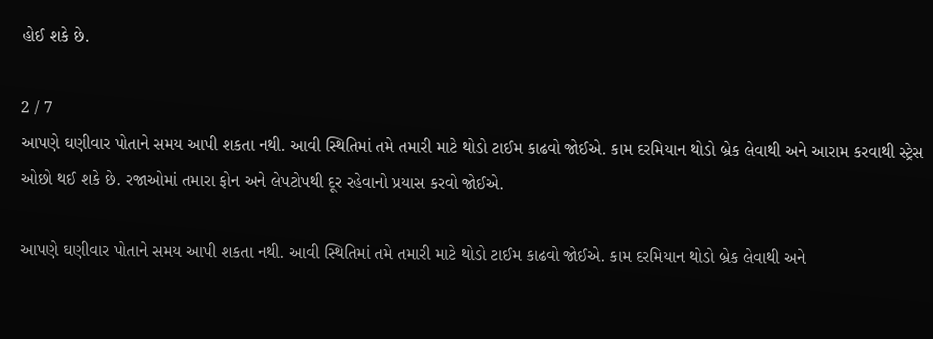હોઈ શકે છે.

2 / 7
આપણે ઘણીવાર પોતાને સમય આપી શકતા નથી. આવી સ્થિતિમાં તમે તમારી માટે થોડો ટાઈમ કાઢવો જોઈએ. કામ દરમિયાન થોડો બ્રેક લેવાથી અને આરામ કરવાથી સ્ટ્રેસ ઓછો થઈ શકે છે. રજાઓમાં તમારા ફોન અને લેપટોપથી દૂર રહેવાનો પ્રયાસ કરવો જોઈએ.

આપણે ઘણીવાર પોતાને સમય આપી શકતા નથી. આવી સ્થિતિમાં તમે તમારી માટે થોડો ટાઈમ કાઢવો જોઈએ. કામ દરમિયાન થોડો બ્રેક લેવાથી અને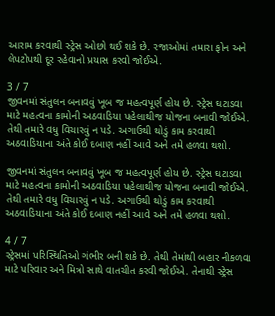આરામ કરવાથી સ્ટ્રેસ ઓછો થઈ શકે છે. રજાઓમાં તમારા ફોન અને લેપટોપથી દૂર રહેવાનો પ્રયાસ કરવો જોઈએ.

3 / 7
જીવનમાં સંતુલન બનાવવું ખૂબ જ મહત્વપૂર્ણ હોય છે. સ્ટ્રેસ ઘટાડવા માટે મહત્વના કામોની અઠવાડિયા પહેલાથીજ યોજના બનાવી જોઈએ. તેથી તમારે વધુ વિચારવું ન પડે. અગાઉથી થોડું કામ કરવાથી અઠવાડિયાના અંતે કોઈ દબાણ નહીં આવે અને તમે હળવા થશો.

જીવનમાં સંતુલન બનાવવું ખૂબ જ મહત્વપૂર્ણ હોય છે. સ્ટ્રેસ ઘટાડવા માટે મહત્વના કામોની અઠવાડિયા પહેલાથીજ યોજના બનાવી જોઈએ. તેથી તમારે વધુ વિચારવું ન પડે. અગાઉથી થોડું કામ કરવાથી અઠવાડિયાના અંતે કોઈ દબાણ નહીં આવે અને તમે હળવા થશો.

4 / 7
સ્ટ્રેસમાં પરિસ્થિતિઓ ગંભીર બની શકે છે. તેથી તેમાંથી બહાર નીકળવા માટે પરિવાર અને મિત્રો સાથે વાતચીત કરવી જોઈએ. તેનાથી સ્ટ્રેસ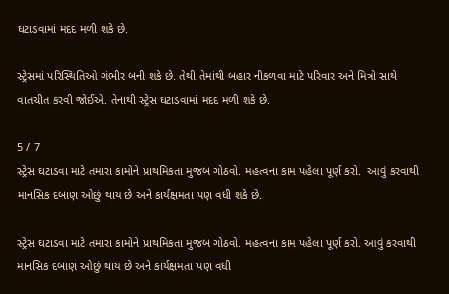ઘટાડવામાં મદદ મળી શકે છે.

સ્ટ્રેસમાં પરિસ્થિતિઓ ગંભીર બની શકે છે. તેથી તેમાંથી બહાર નીકળવા માટે પરિવાર અને મિત્રો સાથે વાતચીત કરવી જોઈએ. તેનાથી સ્ટ્રેસ ઘટાડવામાં મદદ મળી શકે છે.

5 / 7
સ્ટ્રેસ ઘટાડવા માટે તમારા કામોને પ્રાથમિકતા મુજબ ગોઠવો. મહત્વના કામ પહેલા પૂર્ણ કરો.  આવું કરવાથી માનસિક દબાણ ઓછું થાય છે અને કાર્યક્ષમતા પણ વધી શકે છે.

સ્ટ્રેસ ઘટાડવા માટે તમારા કામોને પ્રાથમિકતા મુજબ ગોઠવો. મહત્વના કામ પહેલા પૂર્ણ કરો. આવું કરવાથી માનસિક દબાણ ઓછું થાય છે અને કાર્યક્ષમતા પણ વધી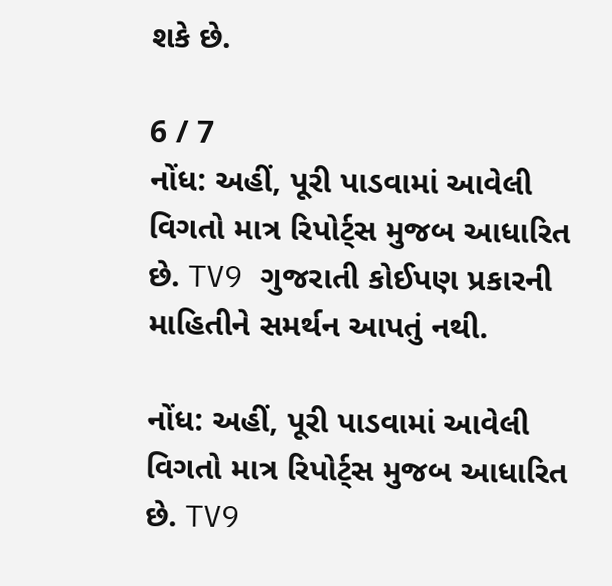શકે છે.

6 / 7
નોંધ: અહીં, પૂરી પાડવામાં આવેલી વિગતો માત્ર રિપોર્ટ્સ મુજબ આધારિત છે. TV9 ગુજરાતી કોઈપણ પ્રકારની માહિતીને સમર્થન આપતું નથી.

નોંધ: અહીં, પૂરી પાડવામાં આવેલી વિગતો માત્ર રિપોર્ટ્સ મુજબ આધારિત છે. TV9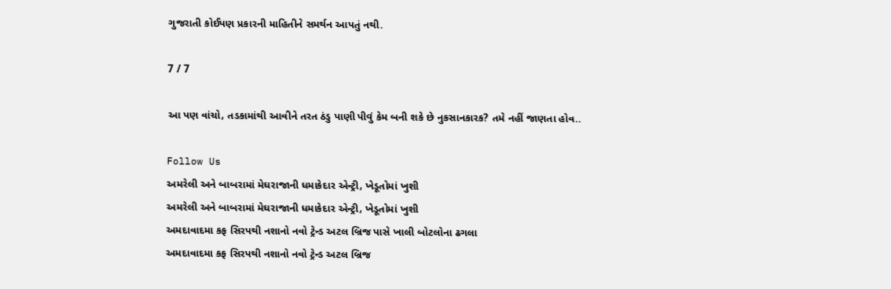ગુજરાતી કોઈપણ પ્રકારની માહિતીને સમર્થન આપતું નથી.

7 / 7

આ પણ વાંચો, તડકામાંથી આવીને તરત ઠંડુ પાણી પીવું કેમ બની શકે છે નુકસાનકારક? તમે નહીં જાણતા હોવ..

Follow Us
અમરેલી અને બાબરામાં મેઘરાજાની ધમાકેદાર એન્ટ્રી, ખેડૂતોમાં ખુશી
અમરેલી અને બાબરામાં મેઘરાજાની ધમાકેદાર એન્ટ્રી, ખેડૂતોમાં ખુશી
અમદાવાદમા કફ સિરપથી નશાનો નવો ટ્રેન્ડ અટલ બ્રિજ પાસે ખાલી બોટલોના ઢગલા
અમદાવાદમા કફ સિરપથી નશાનો નવો ટ્રેન્ડ અટલ બ્રિજ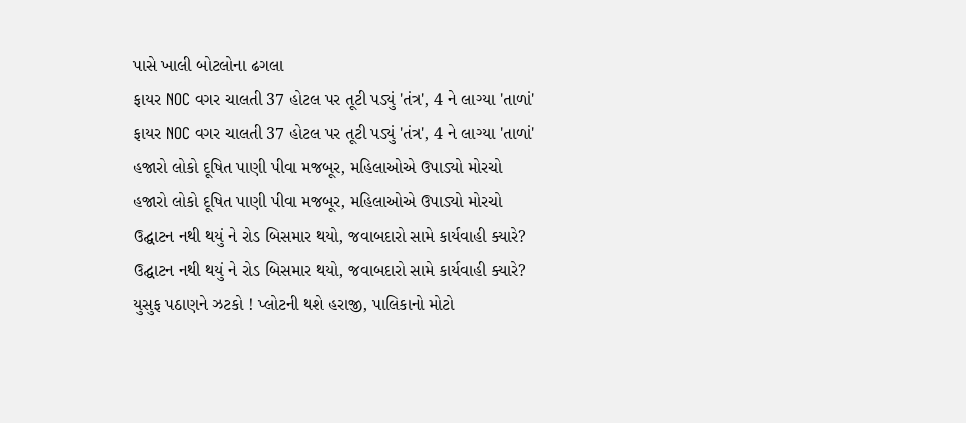પાસે ખાલી બોટલોના ઢગલા
ફાયર NOC વગર ચાલતી 37 હોટલ પર તૂટી પડ્યું 'તંત્ર', 4 ને લાગ્યા 'તાળાં'
ફાયર NOC વગર ચાલતી 37 હોટલ પર તૂટી પડ્યું 'તંત્ર', 4 ને લાગ્યા 'તાળાં'
હજારો લોકો દૂષિત પાણી પીવા મજબૂર, મહિલાઓએ ઉપાડ્યો મોરચો
હજારો લોકો દૂષિત પાણી પીવા મજબૂર, મહિલાઓએ ઉપાડ્યો મોરચો
ઉદ્ઘાટન નથી થયું ને રોડ બિસમાર થયો, જવાબદારો સામે કાર્યવાહી ક્યારે?
ઉદ્ઘાટન નથી થયું ને રોડ બિસમાર થયો, જવાબદારો સામે કાર્યવાહી ક્યારે?
યુસુફ પઠાણને ઝટકો ! પ્લોટની થશે હરાજી, પાલિકાનો મોટો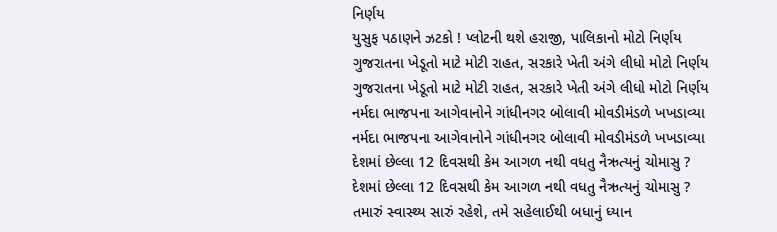નિર્ણય
યુસુફ પઠાણને ઝટકો ! પ્લોટની થશે હરાજી, પાલિકાનો મોટો નિર્ણય
ગુજરાતના ખેડૂતો માટે મોટી રાહત, સરકારે ખેતી અંગે લીધો મોટો નિર્ણય
ગુજરાતના ખેડૂતો માટે મોટી રાહત, સરકારે ખેતી અંગે લીધો મોટો નિર્ણય
નર્મદા ભાજપના આગેવાનોને ગાંધીનગર બોલાવી મોવડીમંડળે ખખડાવ્યા
નર્મદા ભાજપના આગેવાનોને ગાંધીનગર બોલાવી મોવડીમંડળે ખખડાવ્યા
દેશમાં છેલ્લા 12 દિવસથી કેમ આગળ નથી વધતુ નૈઋત્યનું ચોમાસુ ?
દેશમાં છેલ્લા 12 દિવસથી કેમ આગળ નથી વધતુ નૈઋત્યનું ચોમાસુ ?
તમારું સ્વાસ્થ્ય સારું રહેશે, તમે સહેલાઈથી બધાનું ધ્યાન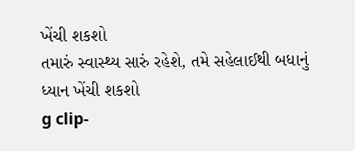ખેંચી શકશો
તમારું સ્વાસ્થ્ય સારું રહેશે, તમે સહેલાઈથી બધાનું ધ્યાન ખેંચી શકશો
g clip-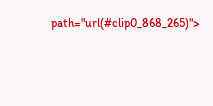path="url(#clip0_868_265)">